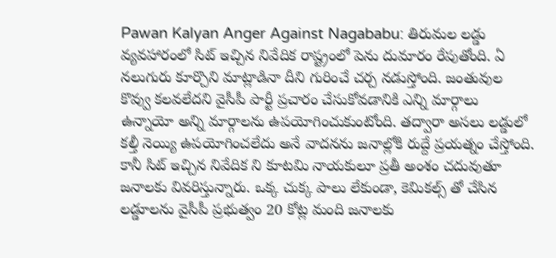Pawan Kalyan Anger Against Nagababu: తిరుమల లడ్డు వ్యవహారంలో సిట్ ఇచ్చిన నివేదిక రాష్ట్రంలో పెను దుమారం రేపుతోంది. ఏ నలుగురు కూర్చొని మాట్లాడినా దీని గురించే చర్చ నడుస్తోంది. జంతువుల కొవ్వు కలవలేదని వైసీపీ పార్టీ ప్రచారం చేసుకోవడానికి ఎన్ని మార్గాలు ఉన్నాయో అన్ని మార్గాలను ఉపయోగించుకుంటోంది. తద్వారా అసలు లడ్డులో కల్తీ నెయ్యి ఉపయోగించలేదు అనే వాదనను జనాల్లోకి రుద్దే ప్రయత్నం చేస్తోంది. కానీ సిట్ ఇచ్చిన నివేదిక ని కూటమి నాయకులూ ప్రతీ అంశం చదువుతూ జనాలకు వివరిస్తున్నారు. ఒక్క చుక్క పాలు లేకుండా, కెమికల్స్ తో చేసిన లడ్డూలను వైసీపీ ప్రభుత్వం 20 కోట్ల మంది జనాలకు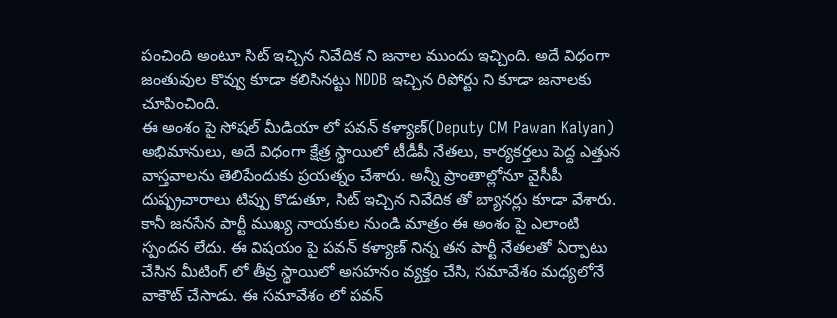పంచింది అంటూ సిట్ ఇచ్చిన నివేదిక ని జనాల ముందు ఇచ్చింది. అదే విధంగా జంతువుల కొవ్వు కూడా కలిసినట్టు NDDB ఇచ్చిన రిపోర్టు ని కూడా జనాలకు చూపించింది.
ఈ అంశం పై సోషల్ మీడియా లో పవన్ కళ్యాణ్(Deputy CM Pawan Kalyan) అభిమానులు, అదే విధంగా క్షేత్ర స్థాయిలో టీడీపీ నేతలు, కార్యకర్తలు పెద్ద ఎత్తున వాస్తవాలను తెలిపేందుకు ప్రయత్నం చేశారు. అన్నీ ప్రాంతాల్లోనూ వైసీపీ దుష్ప్రచారాలు టిప్పు కొడుతూ, సిట్ ఇచ్చిన నివేదిక తో బ్యానర్లు కూడా వేశారు. కానీ జనసేన పార్టీ ముఖ్య నాయకుల నుండి మాత్రం ఈ అంశం పై ఎలాంటి స్పందన లేదు. ఈ విషయం పై పవన్ కళ్యాణ్ నిన్న తన పార్టీ నేతలతో ఏర్పాటు చేసిన మీటింగ్ లో తీవ్ర స్థాయిలో అసహనం వ్యక్తం చేసి, సమావేశం మధ్యలోనే వాకౌట్ చేసాడు. ఈ సమావేశం లో పవన్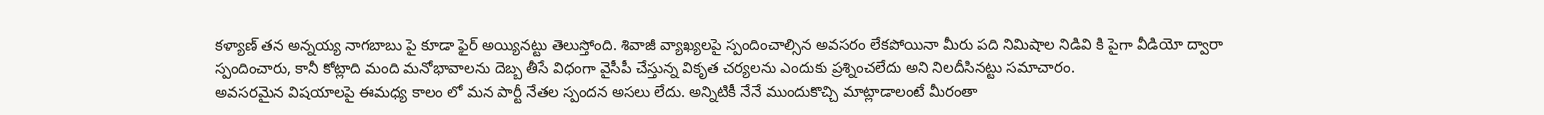కళ్యాణ్ తన అన్నయ్య నాగబాబు పై కూడా ఫైర్ అయ్యినట్టు తెలుస్తోంది. శివాజీ వ్యాఖ్యలపై స్పందించాల్సిన అవసరం లేకపోయినా మీరు పది నిమిషాల నిడివి కి పైగా వీడియో ద్వారా స్పందించారు, కానీ కోట్లాది మంది మనోభావాలను దెబ్బ తీసే విధంగా వైసీపీ చేస్తున్న వికృత చర్యలను ఎందుకు ప్రశ్నించలేదు అని నిలదీసినట్టు సమాచారం.
అవసరమైన విషయాలపై ఈమధ్య కాలం లో మన పార్టీ నేతల స్పందన అసలు లేదు. అన్నిటికీ నేనే ముందుకొచ్చి మాట్లాడాలంటే మీరంతా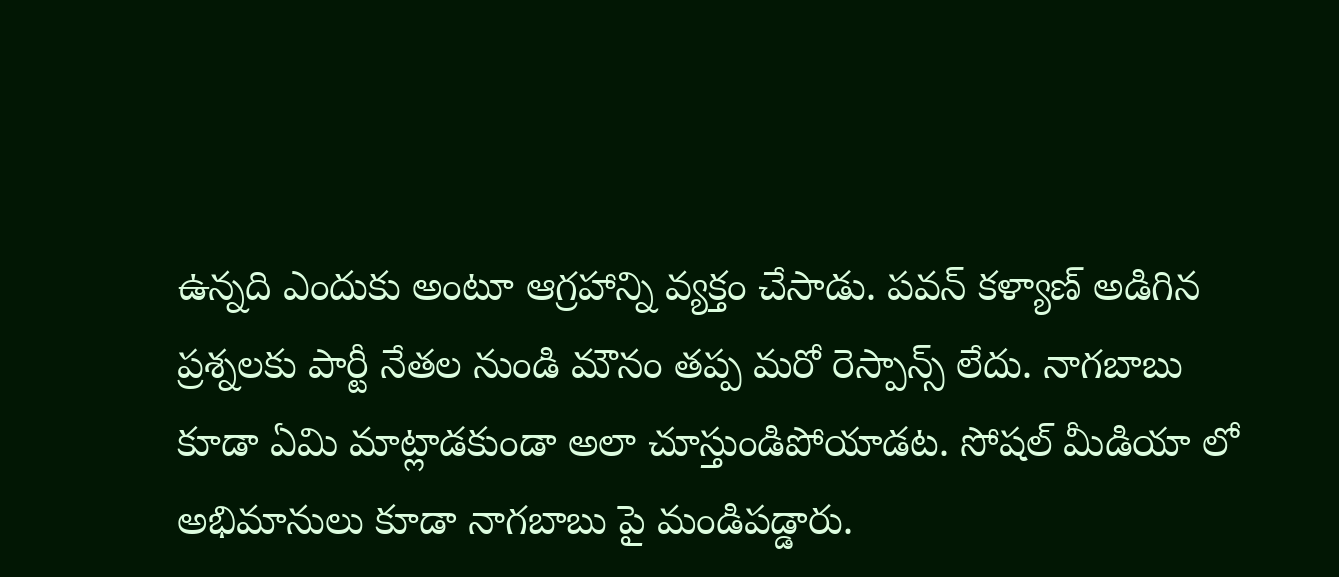ఉన్నది ఎందుకు అంటూ ఆగ్రహాన్ని వ్యక్తం చేసాడు. పవన్ కళ్యాణ్ అడిగిన ప్రశ్నలకు పార్టీ నేతల నుండి మౌనం తప్ప మరో రెస్పాన్స్ లేదు. నాగబాబు కూడా ఏమి మాట్లాడకుండా అలా చూస్తుండిపోయాడట. సోషల్ మీడియా లో అభిమానులు కూడా నాగబాబు పై మండిపడ్డారు.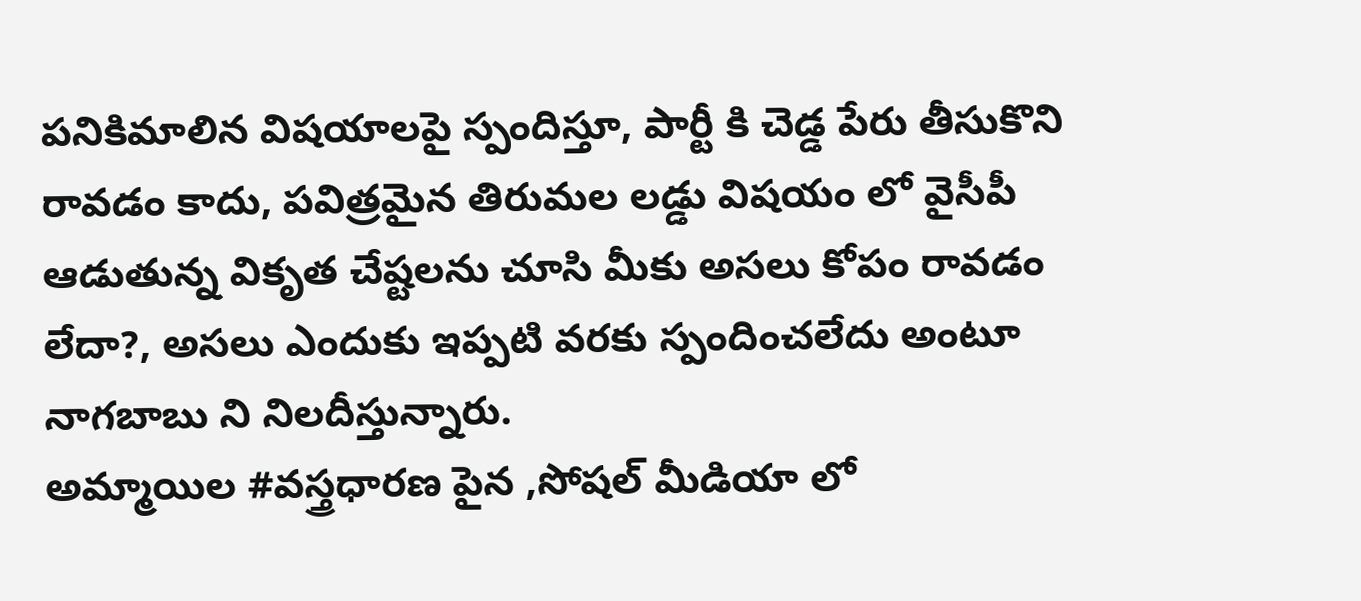పనికిమాలిన విషయాలపై స్పందిస్తూ, పార్టీ కి చెడ్డ పేరు తీసుకొని రావడం కాదు, పవిత్రమైన తిరుమల లడ్డు విషయం లో వైసీపీ ఆడుతున్న వికృత చేష్టలను చూసి మీకు అసలు కోపం రావడం లేదా?, అసలు ఎందుకు ఇప్పటి వరకు స్పందించలేదు అంటూ నాగబాబు ని నిలదీస్తున్నారు.
అమ్మాయిల #వస్త్రధారణ పైన ,సోషల్ మీడియా లో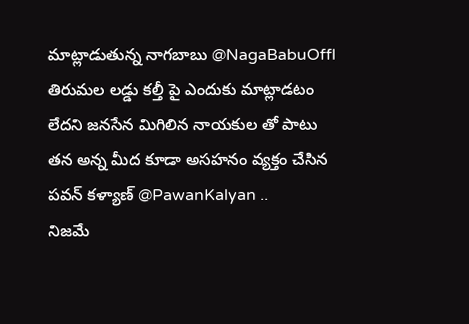మాట్లాడుతున్న నాగబాబు @NagaBabuOffl తిరుమల లడ్డు కల్తీ పై ఎందుకు మాట్లాడటం లేదని జనసేన మిగిలిన నాయకుల తో పాటు తన అన్న మీద కూడా అసహనం వ్యక్తం చేసిన పవన్ కళ్యాణ్ @PawanKalyan ..
నిజమే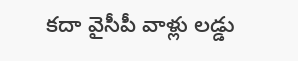కదా వైసీపీ వాళ్లు లడ్డు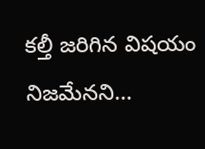కల్తీ జరిగిన విషయం నిజమేనని…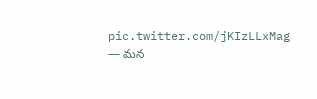pic.twitter.com/jKIzLLxMag
— మన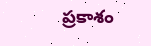ప్రకాశం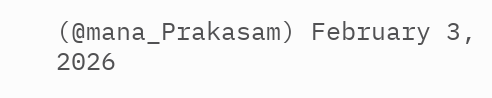(@mana_Prakasam) February 3, 2026